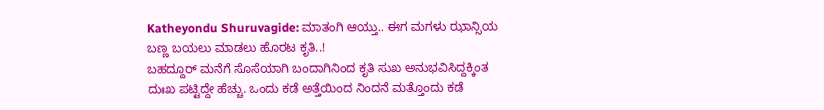Katheyondu Shuruvagide: ಮಾತಂಗಿ ಆಯ್ತು.. ಈಗ ಮಗಳು ಝಾನ್ಸಿಯ ಬಣ್ಣ ಬಯಲು ಮಾಡಲು ಹೊರಟ ಕೃತಿ..!
ಬಹದ್ದೂರ್ ಮನೆಗೆ ಸೊಸೆಯಾಗಿ ಬಂದಾಗಿನಿಂದ ಕೃತಿ ಸುಖ ಅನುಭವಿಸಿದ್ದಕ್ಕಿಂತ ದುಃಖ ಪಟ್ಟಿದ್ದೇ ಹೆಚ್ಚು. ಒಂದು ಕಡೆ ಅತ್ತೆಯಿಂದ ನಿಂದನೆ ಮತ್ತೊಂದು ಕಡೆ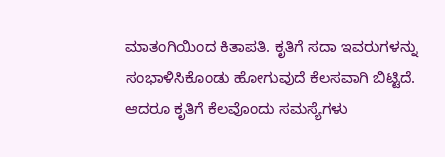ಮಾತಂಗಿಯಿಂದ ಕಿತಾಪತಿ. ಕೃತಿಗೆ ಸದಾ ಇವರುಗಳನ್ನು ಸಂಭಾಳಿಸಿಕೊಂಡು ಹೋಗುವುದೆ ಕೆಲಸವಾಗಿ ಬಿಟ್ಟಿದೆ. ಆದರೂ ಕೃತಿಗೆ ಕೆಲವೊಂದು ಸಮಸ್ಯೆಗಳು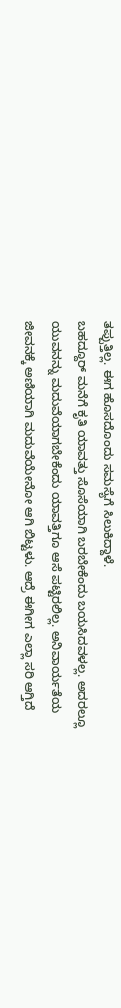ತಪ್ಪುತ್ತಿಲ್ಲ. ಈಗ ಹೊಸದೊಂದು ಸಮಸ್ಯೆಗೆ ಸಿಲುಕಿದ್ದಾಳೆ.
ಬಹದ್ದೂರ್ ಮನೆಗೆ ಕೃತಿ ಯಾವತ್ತು ಸೊಸೆಯಾಗಿ ಬರಬೇಕೆಂದು ಬಯಸಿದವಳಲ್ಲ. ಅದರಲ್ಲೂ ಯುವನನ್ನು ಮದುವೆಯಾಗಬೇಕೆಂದು ಯಾವತ್ತಿಗೂ ಆಸೆ ಪಟ್ಟಿರಲಿಲ್ಲ. ಅನಿವಾರ್ಯತೆಯ ಜೀವನಕ್ಕೆ ಅಣಿಯಾಗಿ ಮದುವೆಯೇನೋ ಆಗಿ ಬಿಟ್ಟಳು. ಆದ್ರೆ ಈಗೀಗ ಎಲ್ಲಾ ಸರಿ ಆಗ್ತಿದೆ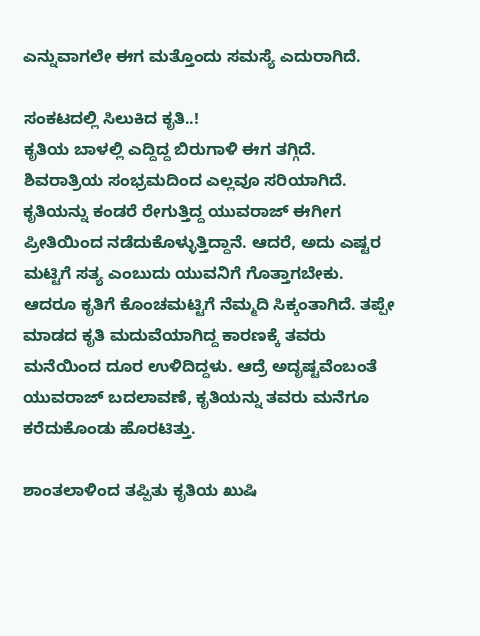ಎನ್ನುವಾಗಲೇ ಈಗ ಮತ್ತೊಂದು ಸಮಸ್ಯೆ ಎದುರಾಗಿದೆ.

ಸಂಕಟದಲ್ಲಿ ಸಿಲುಕಿದ ಕೃತಿ..!
ಕೃತಿಯ ಬಾಳಲ್ಲಿ ಎದ್ದಿದ್ದ ಬಿರುಗಾಳಿ ಈಗ ತಗ್ಗಿದೆ. ಶಿವರಾತ್ರಿಯ ಸಂಭ್ರಮದಿಂದ ಎಲ್ಲವೂ ಸರಿಯಾಗಿದೆ. ಕೃತಿಯನ್ನು ಕಂಡರೆ ರೇಗುತ್ತಿದ್ದ ಯುವರಾಜ್ ಈಗೀಗ ಪ್ರೀತಿಯಿಂದ ನಡೆದುಕೊಳ್ಳುತ್ತಿದ್ದಾನೆ. ಆದರೆ, ಅದು ಎಷ್ಟರ ಮಟ್ಟಿಗೆ ಸತ್ಯ ಎಂಬುದು ಯುವನಿಗೆ ಗೊತ್ತಾಗಬೇಕು. ಆದರೂ ಕೃತಿಗೆ ಕೊಂಚಮಟ್ಟಿಗೆ ನೆಮ್ಮದಿ ಸಿಕ್ಕಂತಾಗಿದೆ. ತಪ್ಪೇ ಮಾಡದ ಕೃತಿ ಮದುವೆಯಾಗಿದ್ದ ಕಾರಣಕ್ಕೆ ತವರು ಮನೆಯಿಂದ ದೂರ ಉಳಿದಿದ್ದಳು. ಆದ್ರೆ ಅದೃಷ್ಟವೆಂಬಂತೆ ಯುವರಾಜ್ ಬದಲಾವಣೆ, ಕೃತಿಯನ್ನು ತವರು ಮನೆಗೂ ಕರೆದುಕೊಂಡು ಹೊರಟಿತ್ತು.

ಶಾಂತಲಾಳಿಂದ ತಪ್ಪಿತು ಕೃತಿಯ ಖುಷಿ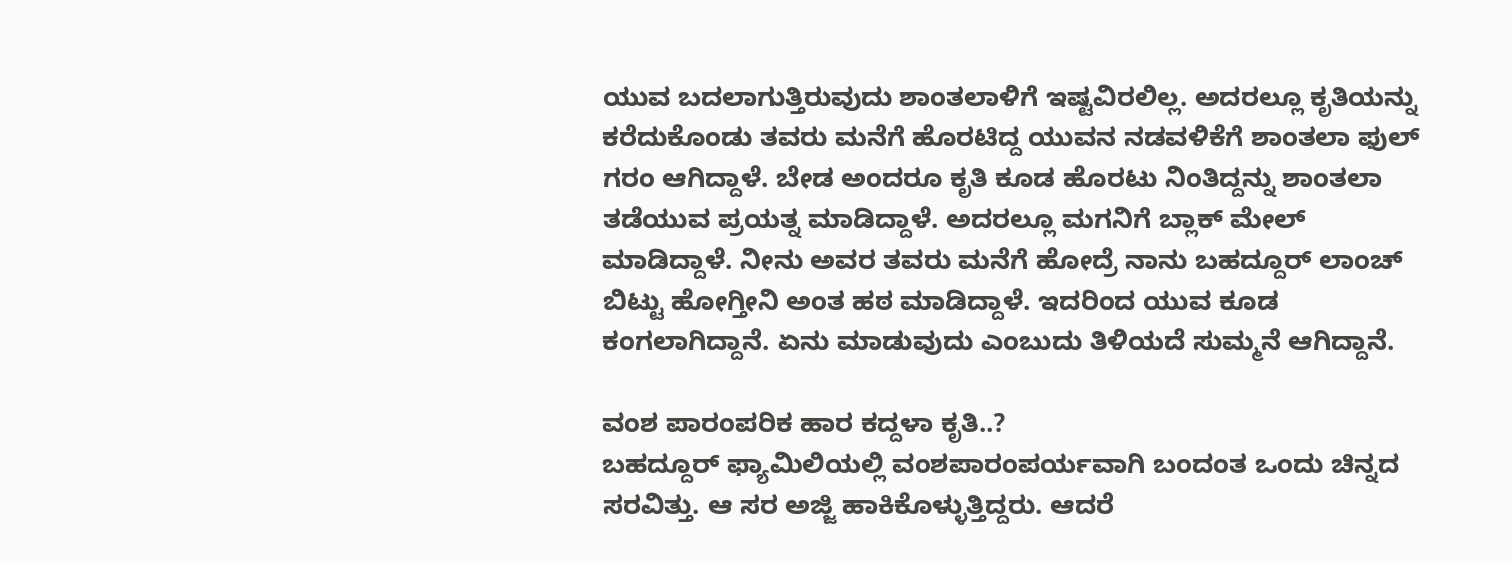ಯುವ ಬದಲಾಗುತ್ತಿರುವುದು ಶಾಂತಲಾಳಿಗೆ ಇಷ್ಟವಿರಲಿಲ್ಲ. ಅದರಲ್ಲೂ ಕೃತಿಯನ್ನು ಕರೆದುಕೊಂಡು ತವರು ಮನೆಗೆ ಹೊರಟಿದ್ದ ಯುವನ ನಡವಳಿಕೆಗೆ ಶಾಂತಲಾ ಫುಲ್ ಗರಂ ಆಗಿದ್ದಾಳೆ. ಬೇಡ ಅಂದರೂ ಕೃತಿ ಕೂಡ ಹೊರಟು ನಿಂತಿದ್ದನ್ನು ಶಾಂತಲಾ ತಡೆಯುವ ಪ್ರಯತ್ನ ಮಾಡಿದ್ದಾಳೆ. ಅದರಲ್ಲೂ ಮಗನಿಗೆ ಬ್ಲಾಕ್ ಮೇಲ್ ಮಾಡಿದ್ದಾಳೆ. ನೀನು ಅವರ ತವರು ಮನೆಗೆ ಹೋದ್ರೆ ನಾನು ಬಹದ್ದೂರ್ ಲಾಂಚ್ ಬಿಟ್ಟು ಹೋಗ್ತೀನಿ ಅಂತ ಹಠ ಮಾಡಿದ್ದಾಳೆ. ಇದರಿಂದ ಯುವ ಕೂಡ ಕಂಗಲಾಗಿದ್ದಾನೆ. ಏನು ಮಾಡುವುದು ಎಂಬುದು ತಿಳಿಯದೆ ಸುಮ್ಮನೆ ಆಗಿದ್ದಾನೆ.

ವಂಶ ಪಾರಂಪರಿಕ ಹಾರ ಕದ್ದಳಾ ಕೃತಿ..?
ಬಹದ್ದೂರ್ ಫ್ಯಾಮಿಲಿಯಲ್ಲಿ ವಂಶಪಾರಂಪರ್ಯವಾಗಿ ಬಂದಂತ ಒಂದು ಚಿನ್ನದ ಸರವಿತ್ತು. ಆ ಸರ ಅಜ್ಜಿ ಹಾಕಿಕೊಳ್ಳುತ್ತಿದ್ದರು. ಆದರೆ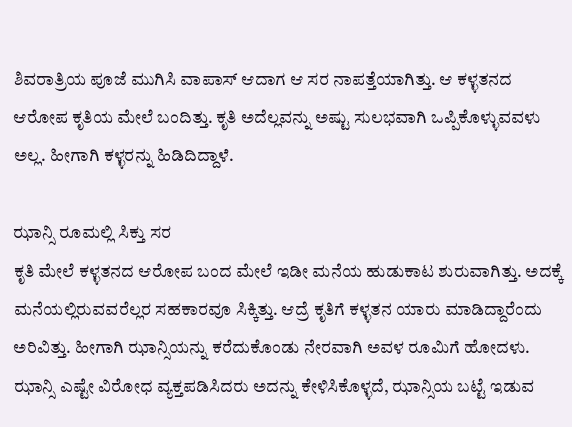ಶಿವರಾತ್ರಿಯ ಪೂಜೆ ಮುಗಿಸಿ ವಾಪಾಸ್ ಆದಾಗ ಆ ಸರ ನಾಪತ್ತೆಯಾಗಿತ್ತು. ಆ ಕಳ್ಳತನದ ಆರೋಪ ಕೃತಿಯ ಮೇಲೆ ಬಂದಿತ್ತು. ಕೃತಿ ಅದೆಲ್ಲವನ್ನು ಅಷ್ಟು ಸುಲಭವಾಗಿ ಒಪ್ಪಿಕೊಳ್ಳುವವಳು ಅಲ್ಲ. ಹೀಗಾಗಿ ಕಳ್ಳರನ್ನು ಹಿಡಿದಿದ್ದಾಳೆ.

ಝಾನ್ಸಿ ರೂಮಲ್ಲಿ ಸಿಕ್ತು ಸರ
ಕೃತಿ ಮೇಲೆ ಕಳ್ಳತನದ ಆರೋಪ ಬಂದ ಮೇಲೆ ಇಡೀ ಮನೆಯ ಹುಡುಕಾಟ ಶುರುವಾಗಿತ್ತು. ಅದಕ್ಕೆ ಮನೆಯಲ್ಲಿರುವವರೆಲ್ಲರ ಸಹಕಾರವೂ ಸಿಕ್ಕಿತ್ತು. ಆದ್ರೆ ಕೃತಿಗೆ ಕಳ್ಳತನ ಯಾರು ಮಾಡಿದ್ದಾರೆಂದು ಅರಿವಿತ್ತು. ಹೀಗಾಗಿ ಝಾನ್ಸಿಯನ್ನು ಕರೆದುಕೊಂಡು ನೇರವಾಗಿ ಅವಳ ರೂಮಿಗೆ ಹೋದಳು. ಝಾನ್ಸಿ ಎಷ್ಟೇ ವಿರೋಧ ವ್ಯಕ್ತಪಡಿಸಿದರು ಅದನ್ನು ಕೇಳಿಸಿಕೊಳ್ಳದೆ, ಝಾನ್ಸಿಯ ಬಟ್ಟೆ ಇಡುವ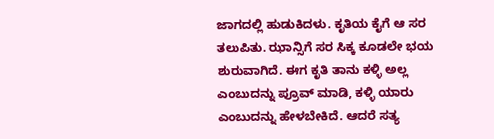ಜಾಗದಲ್ಲಿ ಹುಡುಕಿದಳು. ಕೃತಿಯ ಕೈಗೆ ಆ ಸರ ತಲುಪಿತು. ಝಾನ್ಸಿಗೆ ಸರ ಸಿಕ್ಕ ಕೂಡಲೇ ಭಯ ಶುರುವಾಗಿದೆ. ಈಗ ಕೃತಿ ತಾನು ಕಳ್ಳಿ ಅಲ್ಲ ಎಂಬುದನ್ನು ಪ್ರೂವ್ ಮಾಡಿ, ಕಳ್ಳಿ ಯಾರು ಎಂಬುದನ್ನು ಹೇಳಬೇಕಿದೆ. ಆದರೆ ಸತ್ಯ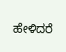ಹೇಳಿದರೆ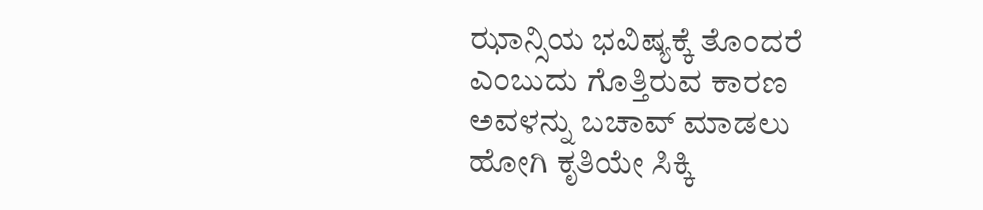ಝಾನ್ಸಿಯ ಭವಿಷ್ಯಕ್ಕೆ ತೊಂದರೆ ಎಂಬುದು ಗೊತ್ತಿರುವ ಕಾರಣ ಅವಳನ್ನು ಬಚಾವ್ ಮಾಡಲು ಹೋಗಿ ಕೃತಿಯೇ ಸಿಕ್ಕಿ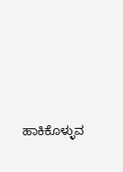ಹಾಕಿಕೊಳ್ಳುವ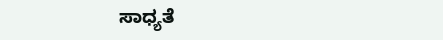ಸಾಧ್ಯತೆ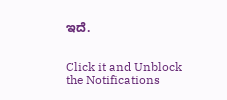ಇದೆ.


Click it and Unblock the Notifications